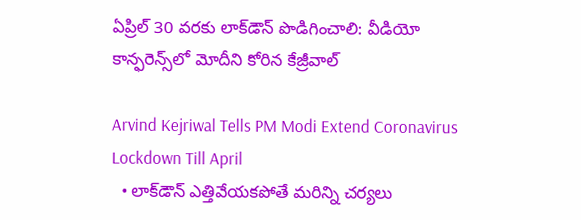ఏప్రిల్‌ 30 వరకు లాక్‌డౌన్‌ పొడిగించాలి: వీడియో కాన్ఫరెన్స్‌లో మోదీని కోరిన కేజ్రీవాల్

Arvind Kejriwal Tells PM Modi Extend Coronavirus Lockdown Till April
  • లాక్‌డౌన్‌ ఎత్తివేయకపోతే మరిన్ని చర్యలు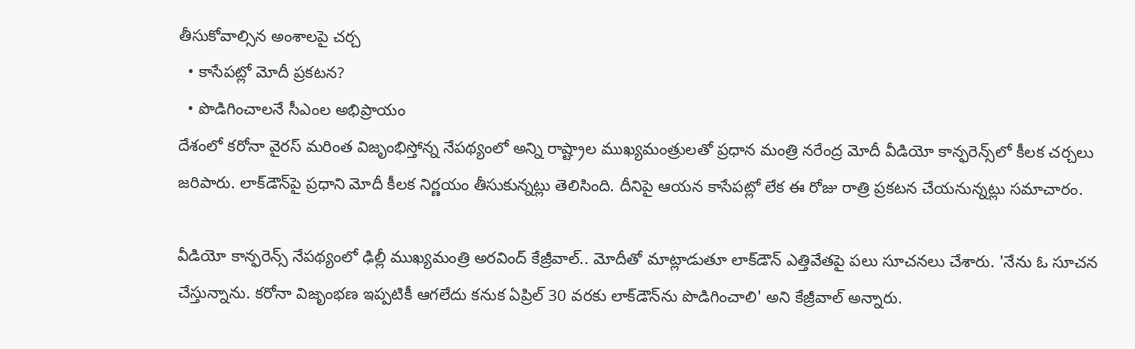తీసుకోవాల్సిన అంశాలపై చర్చ
  • కాసేపట్లో మోదీ ప్రకటన?
  • పొడిగించాలనే సీఎంల అభిప్రాయం
దేశంలో కరోనా వైరస్ మరింత విజృంభిస్తోన్న నేపథ్యంలో అన్ని రాష్ట్రాల ముఖ్యమంత్రులతో ప్రధాన మంత్రి నరేంద్ర మోదీ వీడియో కాన్ఫరెన్స్‌లో కీలక చర్చలు జరిపారు. లాక్‌డౌన్‌పై ప్రధాని మోదీ కీలక నిర్ణయం తీసుకున్నట్లు తెలిసింది. దీనిపై ఆయన కాసేపట్లో లేక ఈ రోజు రాత్రి ప్రకటన చేయనున్నట్లు సమాచారం.

వీడియో కాన్ఫరెన్స్‌ నేపథ్యంలో ఢిల్లీ ముఖ్యమంత్రి అరవింద్‌ కేజ్రీవాల్‌.. మోదీతో మాట్లాడుతూ లాక్‌డౌన్‌ ఎత్తివేతపై పలు సూచనలు చేశారు. 'నేను ఓ సూచన చేస్తున్నాను. కరోనా విజృంభణ ఇప్పటికీ ఆగలేదు కనుక ఏప్రిల్‌ 30 వరకు లాక్‌డౌన్‌ను పొడిగించాలి' అని కేజ్రీవాల్‌ అన్నారు.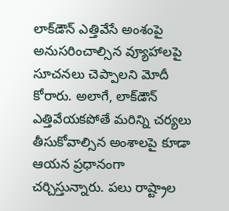లాక్‌డౌన్‌ ఎత్తివేసే అంశంపై అనుసరించాల్సిన వ్యూహాలపై సూచనలు చెప్పాలని మోదీ కోరారు. అలాగే, లాక్‌డౌన్‌ ఎత్తివేయకపోతే మరిన్ని చర్యలు తీసుకోవాల్సిన అంశాలపై కూడా ఆయన ప్రధానంగా చర్చిస్తున్నారు. పలు రాష్ట్రాల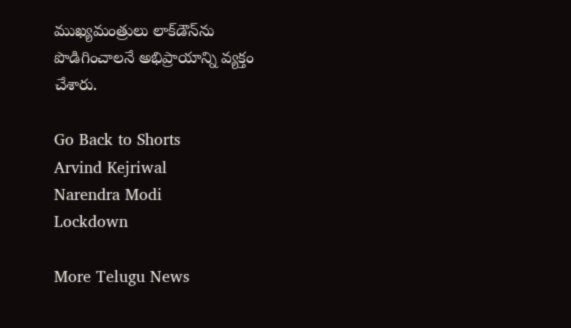ముఖ్యమంత్రులు లాక్‌డౌన్‌ను పొడిగించాలనే అభిప్రాయాన్ని వ్యక్తం చేశారు.

Go Back to Shorts
Arvind Kejriwal
Narendra Modi
Lockdown

More Telugu News